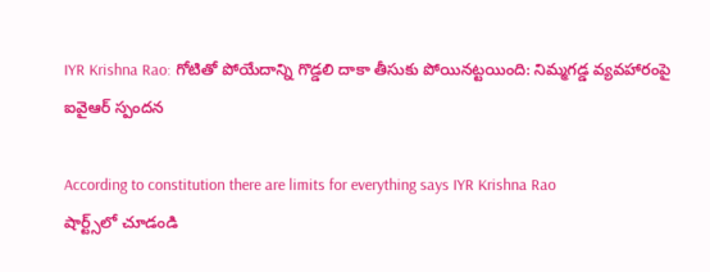IYR Krishna Rao: గోటితో పోయేదాన్ని గొడ్డలి దాకా తీసుకు పోయినట్టయింది: నిమ్మగడ్డ వ్యవహారంపై ఐవైఆర్ స్పందన

According to constitution there are limits for everything says IYR Krishna Rao
షార్ట్స్‌లో చూడండి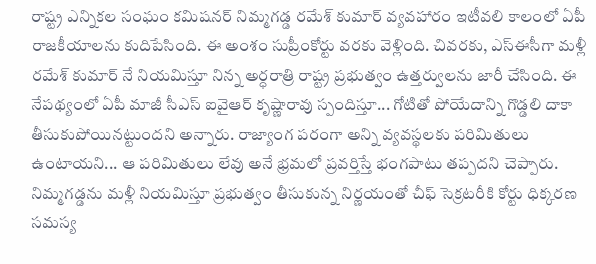రాష్ట్ర ఎన్నికల సంఘం కమిషనర్ నిమ్మగడ్డ రమేశ్ కుమార్ వ్యవహారం ఇటీవలి కాలంలో ఏపీ రాజకీయాలను కుదిపేసింది. ఈ అంశం సుప్రీంకోర్టు వరకు వెళ్లింది. చివరకు, ఎస్ఈసీగా మళ్లీ రమేశ్ కుమార్ నే నియమిస్తూ నిన్న అర్ధరాత్రి రాష్ట్ర ప్రభుత్వం ఉత్తర్వులను జారీ చేసింది. ఈ నేపథ్యంలో ఏపీ మాజీ సీఎస్ ఐవైఆర్ కృష్ణారావు స్పందిస్తూ... గోటితో పోయేదాన్ని గొడ్డలి దాకా తీసుకుపోయినట్టుందని అన్నారు. రాజ్యాంగ పరంగా అన్ని వ్యవస్థలకు పరిమితులు ఉంటాయని... ఆ పరిమితులు లేవు అనే భ్రమలో ప్రవర్తిస్తే భంగపాటు తప్పదని చెప్పారు. నిమ్మగడ్డను మళ్లీ నియమిస్తూ ప్రభుత్వం తీసుకున్న నిర్ణయంతో చీఫ్ సెక్రటరీకి కోర్టు ధిక్కరణ సమస్య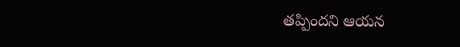తప్పిందని ఆయన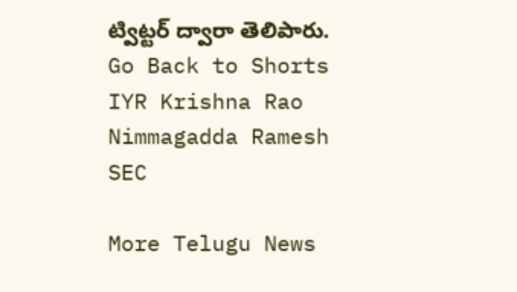ట్విట్టర్ ద్వారా తెలిపారు.
Go Back to Shorts
IYR Krishna Rao
Nimmagadda Ramesh
SEC

More Telugu News